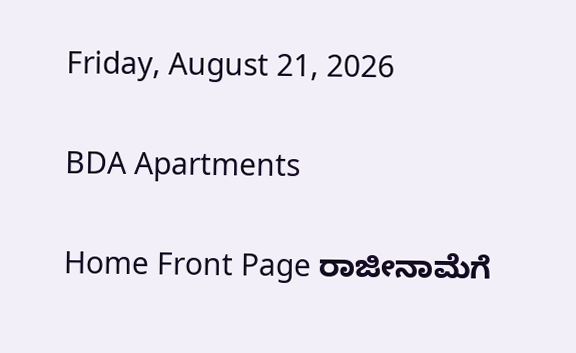Friday, August 21, 2026

BDA Apartments

Home Front Page ರಾಜೀನಾಮೆಗೆ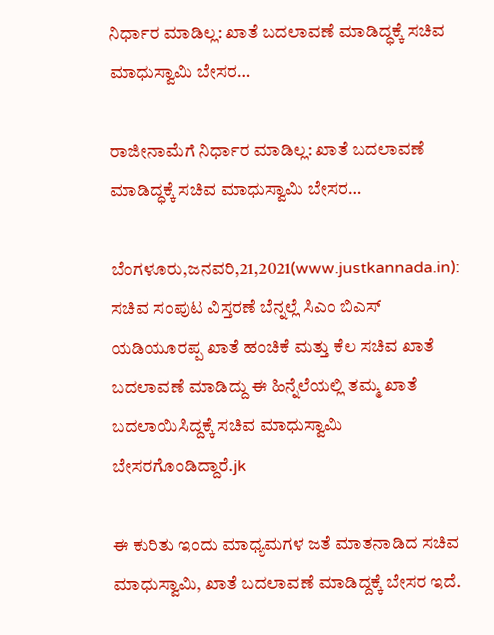ನಿರ್ಧಾರ ಮಾಡಿಲ್ಲ: ಖಾತೆ ಬದಲಾವಣೆ ಮಾಡಿದ್ಧಕ್ಕೆ ಸಚಿವ ಮಾಧುಸ್ವಾಮಿ ಬೇಸರ…

ರಾಜೀನಾಮೆಗೆ ನಿರ್ಧಾರ ಮಾಡಿಲ್ಲ: ಖಾತೆ ಬದಲಾವಣೆ ಮಾಡಿದ್ಧಕ್ಕೆ ಸಚಿವ ಮಾಧುಸ್ವಾಮಿ ಬೇಸರ…

ಬೆಂಗಳೂರು,ಜನವರಿ,21,2021(www.justkannada.in):  ಸಚಿವ ಸಂಪುಟ ವಿಸ್ತರಣೆ ಬೆನ್ನಲ್ಲೆ ಸಿಎಂ ಬಿಎಸ್ ಯಡಿಯೂರಪ್ಪ ಖಾತೆ ಹಂಚಿಕೆ ಮತ್ತು ಕೆಲ ಸಚಿವ ಖಾತೆ ಬದಲಾವಣೆ ಮಾಡಿದ್ದು ಈ ಹಿನ್ನೆಲೆಯಲ್ಲಿ ತಮ್ಮ ಖಾತೆ ಬದಲಾಯಿಸಿದ್ದಕ್ಕೆ ಸಚಿವ ಮಾಧುಸ್ವಾಮಿ ಬೇಸರಗೊಂಡಿದ್ದಾರೆ.jk

ಈ ಕುರಿತು ಇಂದು ಮಾಧ್ಯಮಗಳ ಜತೆ ಮಾತನಾಡಿದ ಸಚಿವ ಮಾಧುಸ್ವಾಮಿ, ಖಾತೆ ಬದಲಾವಣೆ ಮಾಡಿದ್ದಕ್ಕೆ ಬೇಸರ ಇದೆ.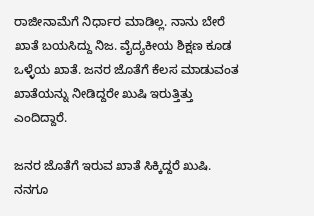ರಾಜೀನಾಮೆಗೆ ನಿರ್ಧಾರ ಮಾಡಿಲ್ಲ. ನಾನು ಬೇರೆ ಖಾತೆ ಬಯಸಿದ್ದು ನಿಜ. ವೈದ್ಯಕೀಯ ಶಿಕ್ಷಣ ಕೂಡ ಒಳ್ಳೆಯ ಖಾತೆ. ಜನರ ಜೊತೆಗೆ ಕೆಲಸ ಮಾಡುವಂತ ಖಾತೆಯನ್ನು ನೀಡಿದ್ದರೇ ಖುಷಿ ಇರುತ್ತಿತ್ತು ಎಂದಿದ್ದಾರೆ.

ಜನರ ಜೊತೆಗೆ ಇರುವ ಖಾತೆ ಸಿಕ್ಕಿದ್ದರೆ ಖುಷಿ. ನನಗೂ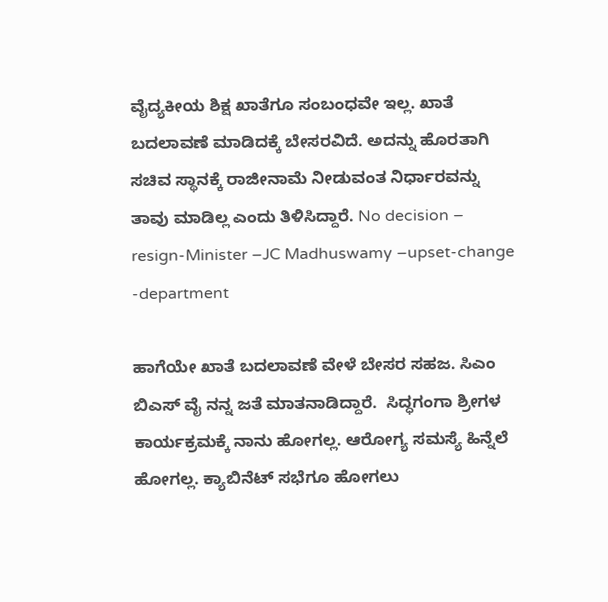ವೈದ್ಯಕೀಯ ಶಿಕ್ಷ ಖಾತೆಗೂ ಸಂಬಂಧವೇ ಇಲ್ಲ. ಖಾತೆ ಬದಲಾವಣೆ ಮಾಡಿದಕ್ಕೆ ಬೇಸರವಿದೆ. ಅದನ್ನು ಹೊರತಾಗಿ ಸಚಿವ ಸ್ಥಾನಕ್ಕೆ ರಾಜೀನಾಮೆ ನೀಡುವಂತ ನಿರ್ಧಾರವನ್ನು ತಾವು ಮಾಡಿಲ್ಲ ಎಂದು ತಿಳಿಸಿದ್ದಾರೆ. No decision – resign-Minister –JC Madhuswamy –upset-change -department

ಹಾಗೆಯೇ ಖಾತೆ ಬದಲಾವಣೆ ವೇಳೆ ಬೇಸರ ಸಹಜ. ಸಿಎಂ ಬಿಎಸ್ ವೈ ನನ್ನ ಜತೆ ಮಾತನಾಡಿದ್ದಾರೆ.  ಸಿದ್ಧಗಂಗಾ ಶ್ರೀಗಳ ಕಾರ್ಯಕ್ರಮಕ್ಕೆ ನಾನು ಹೋಗಲ್ಲ. ಆರೋಗ್ಯ ಸಮಸ್ಯೆ ಹಿನ್ನೆಲೆ ಹೋಗಲ್ಲ. ಕ್ಯಾಬಿನೆಟ್ ಸಭೆಗೂ ಹೋಗಲು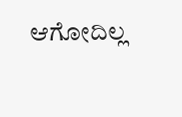ಆಗೋದಿಲ್ಲ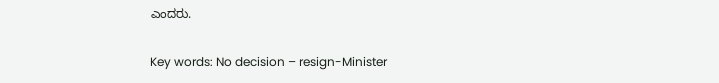ಎಂದರು.

Key words: No decision – resign-Minister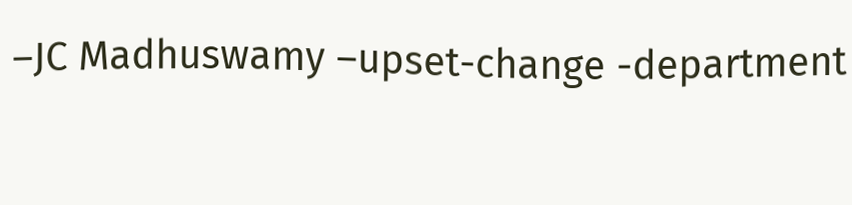–JC Madhuswamy –upset-change -department